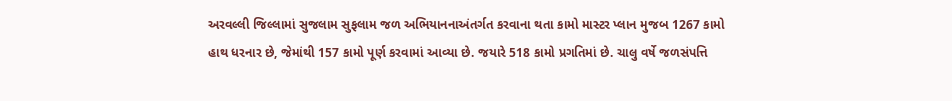અરવલ્લી જિલ્લામાં સુજલામ સુફલામ જળ અભિયાનનાઅંતર્ગત કરવાના થતા કામો માસ્ટર પ્લાન મુજબ 1267 કામો હાથ ધરનાર છે, જેમાંથી 157 કામો પૂર્ણ કરવામાં આવ્યા છે. જયારે 518 કામો પ્રગતિમાં છે. ચાલુ વર્ષે જળસંપત્તિ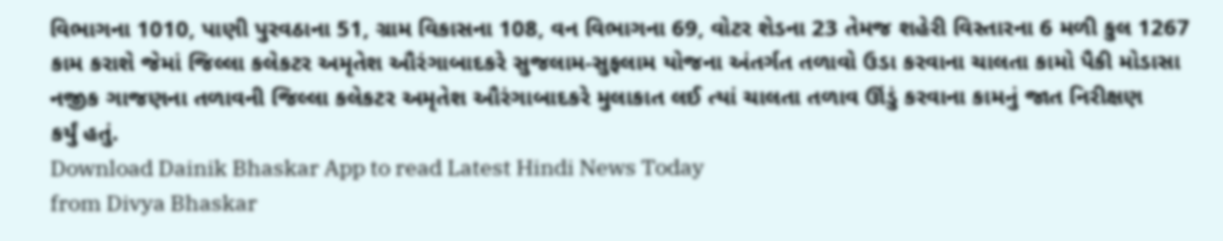વિભાગના 1010, પાણી પુરવઠાના 51, ગ્રામ વિકાસના 108, વન વિભાગના 69, વોટર શેડના 23 તેમજ શહેરી વિસ્તારના 6 મળી કુલ 1267 કામ કરાશે જેમાં જિલ્લા કલેકટર અમૃતેશ ઔરંગાબાદકરે સુજલામ-સુફલામ યોજના અંતર્ગત તળાવો ઉડા કરવાના ચાલતા કામો પૈકી મોડાસા નજીક ગાજણના તળાવની જિલ્લા કલેકટર અમૃતેશ ઔરંગાબાદકરે મુલાકાત લઈ ત્યાં ચાલતા તળાવ ઊંડું કરવાના કામનું જાત નિરીક્ષણ
કર્યું હતું.
Download Dainik Bhaskar App to read Latest Hindi News Today
from Divya Bhaskar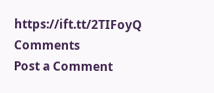https://ift.tt/2TIFoyQ
Comments
Post a Comment